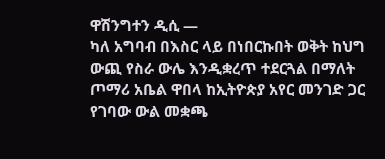ዋሽንግተን ዲሲ —
ካለ አግባብ በእስር ላይ በነበርኩበት ወቅት ከህግ ውጪ የስራ ውሌ እንዲቋረጥ ተደርጓል በማለት ጦማሪ አቤል ዋበላ ከኢትዮጵያ አየር መንገድ ጋር የገባው ውል መቋጫ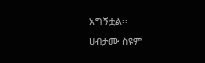አግኝቷል፡፡
ሀብታሙ ስዩም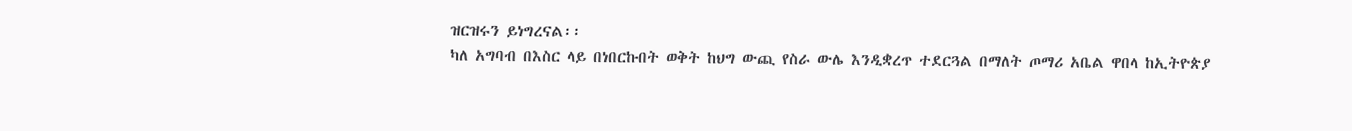ዝርዝሩን ይነግረናል፡፡
ካለ አግባብ በእስር ላይ በነበርኩበት ወቅት ከህግ ውጪ የስራ ውሌ እንዲቋረጥ ተደርጓል በማለት ጦማሪ አቤል ዋበላ ከኢትዮጵያ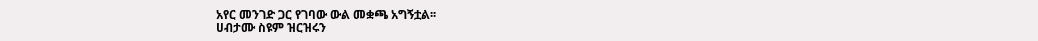አየር መንገድ ጋር የገባው ውል መቋጫ አግኝቷል፡፡
ሀብታሙ ስዩም ዝርዝሩን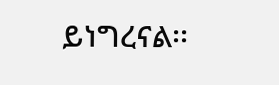ይነግረናል፡፡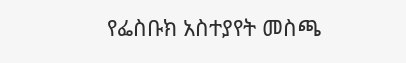የፌስቡክ አስተያየት መስጫ